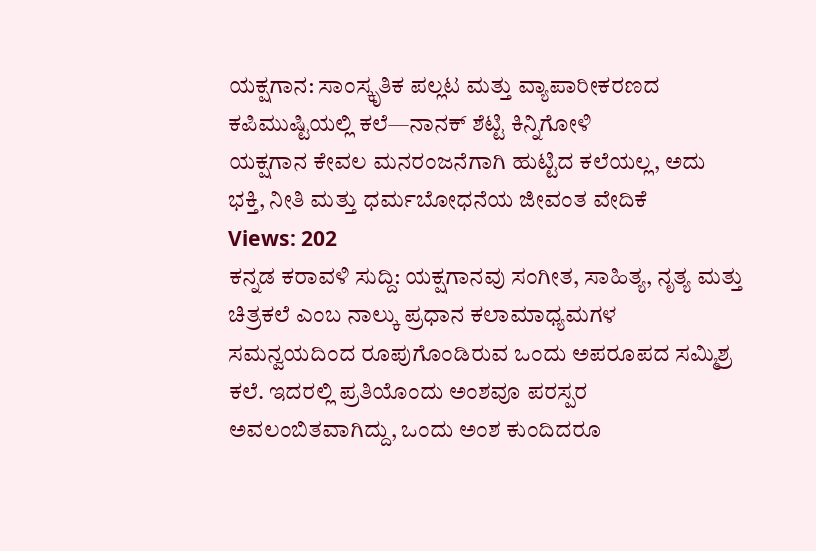ಯಕ್ಷಗಾನ: ಸಾಂಸ್ಕೃತಿಕ ಪಲ್ಲಟ ಮತ್ತು ವ್ಯಾಪಾರೀಕರಣದ ಕಪಿಮುಷ್ಟಿಯಲ್ಲಿ ಕಲೆ—ನಾನಕ್ ಶೆಟ್ಟಿ ಕಿನ್ನಿಗೋಳಿ
ಯಕ್ಷಗಾನ ಕೇವಲ ಮನರಂಜನೆಗಾಗಿ ಹುಟ್ಟಿದ ಕಲೆಯಲ್ಲ, ಅದು ಭಕ್ತಿ, ನೀತಿ ಮತ್ತು ಧರ್ಮಬೋಧನೆಯ ಜೀವಂತ ವೇದಿಕೆ
Views: 202
ಕನ್ನಡ ಕರಾವಳಿ ಸುದ್ದಿ: ಯಕ್ಷಗಾನವು ಸಂಗೀತ, ಸಾಹಿತ್ಯ, ನೃತ್ಯ ಮತ್ತು ಚಿತ್ರಕಲೆ ಎಂಬ ನಾಲ್ಕು ಪ್ರಧಾನ ಕಲಾಮಾಧ್ಯಮಗಳ ಸಮನ್ವಯದಿಂದ ರೂಪುಗೊಂಡಿರುವ ಒಂದು ಅಪರೂಪದ ಸಮ್ಮಿಶ್ರ ಕಲೆ. ಇದರಲ್ಲಿ ಪ್ರತಿಯೊಂದು ಅಂಶವೂ ಪರಸ್ಪರ ಅವಲಂಬಿತವಾಗಿದ್ದು, ಒಂದು ಅಂಶ ಕುಂದಿದರೂ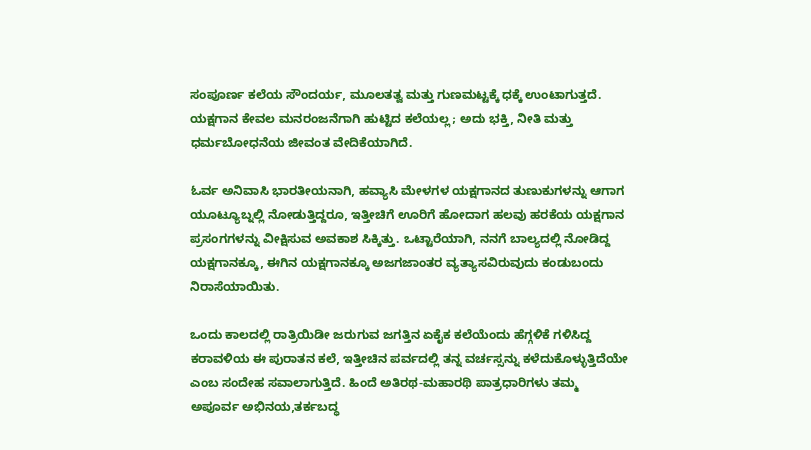ಸಂಪೂರ್ಣ ಕಲೆಯ ಸೌಂದರ್ಯ, ಮೂಲತತ್ವ ಮತ್ತು ಗುಣಮಟ್ಟಕ್ಕೆ ಧಕ್ಕೆ ಉಂಟಾಗುತ್ತದೆ. ಯಕ್ಷಗಾನ ಕೇವಲ ಮನರಂಜನೆಗಾಗಿ ಹುಟ್ಟಿದ ಕಲೆಯಲ್ಲ; ಅದು ಭಕ್ತಿ, ನೀತಿ ಮತ್ತು ಧರ್ಮಬೋಧನೆಯ ಜೀವಂತ ವೇದಿಕೆಯಾಗಿದೆ.

ಓರ್ವ ಅನಿವಾಸಿ ಭಾರತೀಯನಾಗಿ, ಹವ್ಯಾಸಿ ಮೇಳಗಳ ಯಕ್ಷಗಾನದ ತುಣುಕುಗಳನ್ನು ಆಗಾಗ ಯೂಟ್ಯೂಬ್ನಲ್ಲಿ ನೋಡುತ್ತಿದ್ದರೂ, ಇತ್ತೀಚಿಗೆ ಊರಿಗೆ ಹೋದಾಗ ಹಲವು ಹರಕೆಯ ಯಕ್ಷಗಾನ ಪ್ರಸಂಗಗಳನ್ನು ವೀಕ್ಷಿಸುವ ಅವಕಾಶ ಸಿಕ್ಕಿತ್ತು. ಒಟ್ಟಾರೆಯಾಗಿ, ನನಗೆ ಬಾಲ್ಯದಲ್ಲಿ ನೋಡಿದ್ದ ಯಕ್ಷಗಾನಕ್ಕೂ, ಈಗಿನ ಯಕ್ಷಗಾನಕ್ಕೂ ಅಜಗಜಾಂತರ ವ್ಯತ್ಯಾಸವಿರುವುದು ಕಂಡುಬಂದು ನಿರಾಸೆಯಾಯಿತು.

ಒಂದು ಕಾಲದಲ್ಲಿ ರಾತ್ರಿಯಿಡೀ ಜರುಗುವ ಜಗತ್ತಿನ ಏಕೈಕ ಕಲೆಯೆಂದು ಹೆಗ್ಗಳಿಕೆ ಗಳಿಸಿದ್ದ ಕರಾವಳಿಯ ಈ ಪುರಾತನ ಕಲೆ, ಇತ್ತೀಚಿನ ಪರ್ವದಲ್ಲಿ ತನ್ನ ವರ್ಚಸ್ಸನ್ನು ಕಳೆದುಕೊಳ್ಳುತ್ತಿದೆಯೇ ಎಂಬ ಸಂದೇಹ ಸವಾಲಾಗುತ್ತಿದೆ. ಹಿಂದೆ ಅತಿರಥ-ಮಹಾರಥಿ ಪಾತ್ರಧಾರಿಗಳು ತಮ್ಮ ಅಪೂರ್ವ ಅಭಿನಯ,ತರ್ಕಬದ್ಧ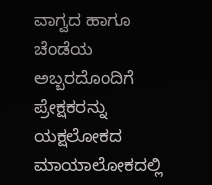ವಾಗ್ವದ ಹಾಗೂ ಚೆಂಡೆಯ ಅಬ್ಬರದೊಂದಿಗೆ ಪ್ರೇಕ್ಷಕರನ್ನು ಯಕ್ಷಲೋಕದ ಮಾಯಾಲೋಕದಲ್ಲಿ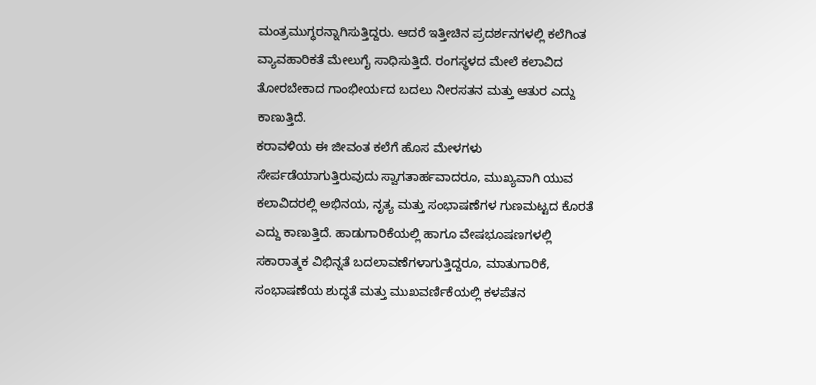ಮಂತ್ರಮುಗ್ಧರನ್ನಾಗಿಸುತ್ತಿದ್ದರು. ಆದರೆ ಇತ್ತೀಚಿನ ಪ್ರದರ್ಶನಗಳಲ್ಲಿ ಕಲೆಗಿಂತ ವ್ಯಾವಹಾರಿಕತೆ ಮೇಲುಗೈ ಸಾಧಿಸುತ್ತಿದೆ. ರಂಗಸ್ಥಳದ ಮೇಲೆ ಕಲಾವಿದ ತೋರಬೇಕಾದ ಗಾಂಭೀರ್ಯದ ಬದಲು ನೀರಸತನ ಮತ್ತು ಆತುರ ಎದ್ದು ಕಾಣುತ್ತಿದೆ.
ಕರಾವಳಿಯ ಈ ಜೀವಂತ ಕಲೆಗೆ ಹೊಸ ಮೇಳಗಳು ಸೇರ್ಪಡೆಯಾಗುತ್ತಿರುವುದು ಸ್ವಾಗತಾರ್ಹವಾದರೂ, ಮುಖ್ಯವಾಗಿ ಯುವ ಕಲಾವಿದರಲ್ಲಿ ಅಭಿನಯ, ನೃತ್ಯ ಮತ್ತು ಸಂಭಾಷಣೆಗಳ ಗುಣಮಟ್ಟದ ಕೊರತೆ ಎದ್ದು ಕಾಣುತ್ತಿದೆ. ಹಾಡುಗಾರಿಕೆಯಲ್ಲಿ ಹಾಗೂ ವೇಷಭೂಷಣಗಳಲ್ಲಿ ಸಕಾರಾತ್ಮಕ ವಿಭಿನ್ನತೆ ಬದಲಾವಣೆಗಳಾಗುತ್ತಿದ್ದರೂ, ಮಾತುಗಾರಿಕೆ, ಸಂಭಾಷಣೆಯ ಶುದ್ಧತೆ ಮತ್ತು ಮುಖವರ್ಣಿಕೆಯಲ್ಲಿ ಕಳಪೆತನ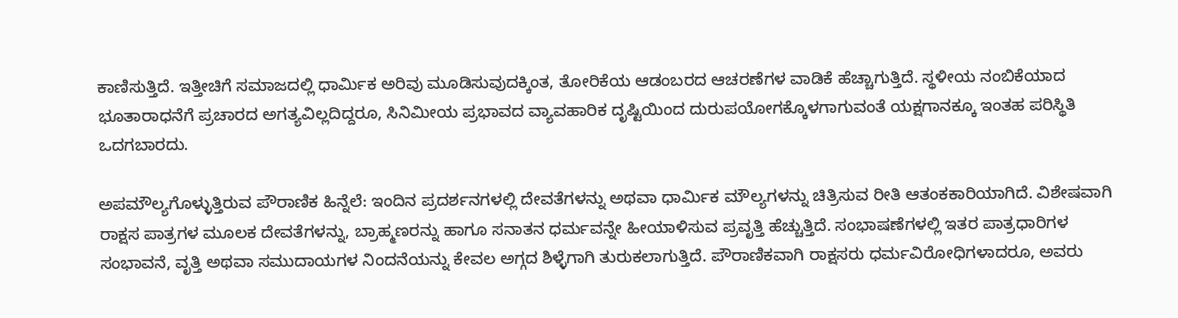ಕಾಣಿಸುತ್ತಿದೆ. ಇತ್ತೀಚಿಗೆ ಸಮಾಜದಲ್ಲಿ ಧಾರ್ಮಿಕ ಅರಿವು ಮೂಡಿಸುವುದಕ್ಕಿಂತ, ತೋರಿಕೆಯ ಆಡಂಬರದ ಆಚರಣೆಗಳ ವಾಡಿಕೆ ಹೆಚ್ಚಾಗುತ್ತಿದೆ. ಸ್ಥಳೀಯ ನಂಬಿಕೆಯಾದ ಭೂತಾರಾಧನೆಗೆ ಪ್ರಚಾರದ ಅಗತ್ಯವಿಲ್ಲದಿದ್ದರೂ, ಸಿನಿಮೀಯ ಪ್ರಭಾವದ ವ್ಯಾವಹಾರಿಕ ದೃಷ್ಟಿಯಿಂದ ದುರುಪಯೋಗಕ್ಕೊಳಗಾಗುವಂತೆ ಯಕ್ಷಗಾನಕ್ಕೂ ಇಂತಹ ಪರಿಸ್ಥಿತಿ ಒದಗಬಾರದು.

ಅಪಮೌಲ್ಯಗೊಳ್ಳುತ್ತಿರುವ ಪೌರಾಣಿಕ ಹಿನ್ನೆಲೆ: ಇಂದಿನ ಪ್ರದರ್ಶನಗಳಲ್ಲಿ ದೇವತೆಗಳನ್ನು ಅಥವಾ ಧಾರ್ಮಿಕ ಮೌಲ್ಯಗಳನ್ನು ಚಿತ್ರಿಸುವ ರೀತಿ ಆತಂಕಕಾರಿಯಾಗಿದೆ. ವಿಶೇಷವಾಗಿ ರಾಕ್ಷಸ ಪಾತ್ರಗಳ ಮೂಲಕ ದೇವತೆಗಳನ್ನು, ಬ್ರಾಹ್ಮಣರನ್ನು ಹಾಗೂ ಸನಾತನ ಧರ್ಮವನ್ನೇ ಹೀಯಾಳಿಸುವ ಪ್ರವೃತ್ತಿ ಹೆಚ್ಚುತ್ತಿದೆ. ಸಂಭಾಷಣೆಗಳಲ್ಲಿ ಇತರ ಪಾತ್ರಧಾರಿಗಳ ಸಂಭಾವನೆ, ವೃತ್ತಿ ಅಥವಾ ಸಮುದಾಯಗಳ ನಿಂದನೆಯನ್ನು ಕೇವಲ ಅಗ್ಗದ ಶಿಳ್ಳೆಗಾಗಿ ತುರುಕಲಾಗುತ್ತಿದೆ. ಪೌರಾಣಿಕವಾಗಿ ರಾಕ್ಷಸರು ಧರ್ಮವಿರೋಧಿಗಳಾದರೂ, ಅವರು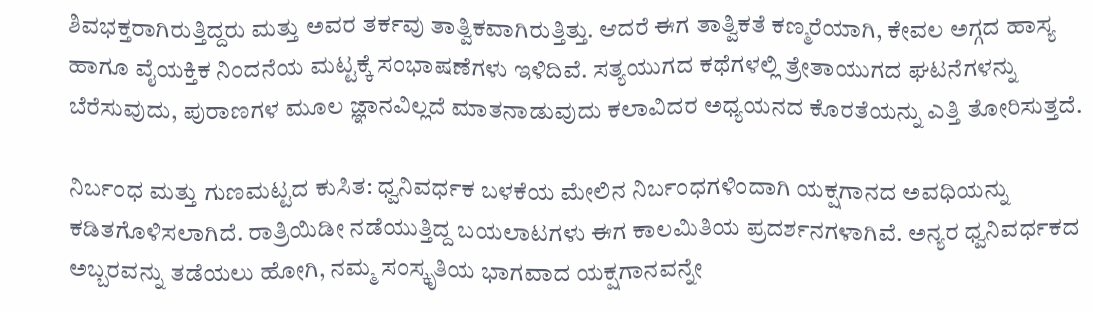ಶಿವಭಕ್ತರಾಗಿರುತ್ತಿದ್ದರು ಮತ್ತು ಅವರ ತರ್ಕವು ತಾತ್ವಿಕವಾಗಿರುತ್ತಿತ್ತು. ಆದರೆ ಈಗ ತಾತ್ವಿಕತೆ ಕಣ್ಮರೆಯಾಗಿ, ಕೇವಲ ಅಗ್ಗದ ಹಾಸ್ಯ ಹಾಗೂ ವೈಯಕ್ತಿಕ ನಿಂದನೆಯ ಮಟ್ಟಕ್ಕೆ ಸಂಭಾಷಣೆಗಳು ಇಳಿದಿವೆ. ಸತ್ಯಯುಗದ ಕಥೆಗಳಲ್ಲಿ ತ್ರೇತಾಯುಗದ ಘಟನೆಗಳನ್ನು ಬೆರೆಸುವುದು, ಪುರಾಣಗಳ ಮೂಲ ಜ್ಞಾನವಿಲ್ಲದೆ ಮಾತನಾಡುವುದು ಕಲಾವಿದರ ಅಧ್ಯಯನದ ಕೊರತೆಯನ್ನು ಎತ್ತಿ ತೋರಿಸುತ್ತದೆ.

ನಿರ್ಬಂಧ ಮತ್ತು ಗುಣಮಟ್ಟದ ಕುಸಿತ: ಧ್ವನಿವರ್ಧಕ ಬಳಕೆಯ ಮೇಲಿನ ನಿರ್ಬಂಧಗಳಿಂದಾಗಿ ಯಕ್ಷಗಾನದ ಅವಧಿಯನ್ನು ಕಡಿತಗೊಳಿಸಲಾಗಿದೆ. ರಾತ್ರಿಯಿಡೀ ನಡೆಯುತ್ತಿದ್ದ ಬಯಲಾಟಗಳು ಈಗ ಕಾಲಮಿತಿಯ ಪ್ರದರ್ಶನಗಳಾಗಿವೆ. ಅನ್ಯರ ಧ್ವನಿವರ್ಧಕದ ಅಬ್ಬರವನ್ನು ತಡೆಯಲು ಹೋಗಿ, ನಮ್ಮ ಸಂಸ್ಕೃತಿಯ ಭಾಗವಾದ ಯಕ್ಷಗಾನವನ್ನೇ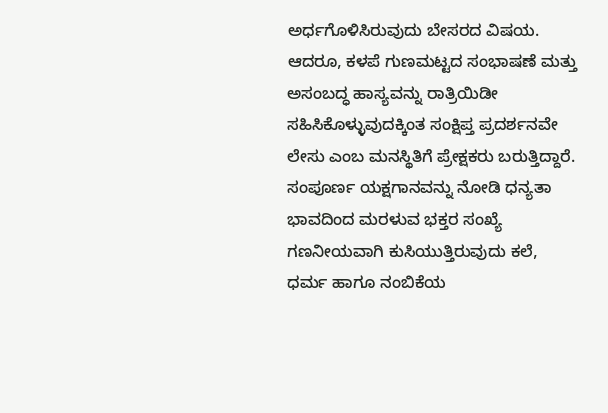ಅರ್ಧಗೊಳಿಸಿರುವುದು ಬೇಸರದ ವಿಷಯ. ಆದರೂ, ಕಳಪೆ ಗುಣಮಟ್ಟದ ಸಂಭಾಷಣೆ ಮತ್ತು ಅಸಂಬದ್ಧ ಹಾಸ್ಯವನ್ನು ರಾತ್ರಿಯಿಡೀ ಸಹಿಸಿಕೊಳ್ಳುವುದಕ್ಕಿಂತ ಸಂಕ್ಷಿಪ್ತ ಪ್ರದರ್ಶನವೇ ಲೇಸು ಎಂಬ ಮನಸ್ಥಿತಿಗೆ ಪ್ರೇಕ್ಷಕರು ಬರುತ್ತಿದ್ದಾರೆ. ಸಂಪೂರ್ಣ ಯಕ್ಷಗಾನವನ್ನು ನೋಡಿ ಧನ್ಯತಾ ಭಾವದಿಂದ ಮರಳುವ ಭಕ್ತರ ಸಂಖ್ಯೆ ಗಣನೀಯವಾಗಿ ಕುಸಿಯುತ್ತಿರುವುದು ಕಲೆ, ಧರ್ಮ ಹಾಗೂ ನಂಬಿಕೆಯ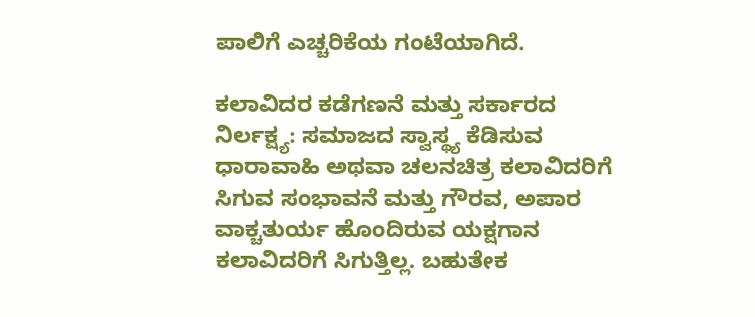ಪಾಲಿಗೆ ಎಚ್ಚರಿಕೆಯ ಗಂಟೆಯಾಗಿದೆ.

ಕಲಾವಿದರ ಕಡೆಗಣನೆ ಮತ್ತು ಸರ್ಕಾರದ ನಿರ್ಲಕ್ಷ್ಯ: ಸಮಾಜದ ಸ್ವಾಸ್ಥ್ಯ ಕೆಡಿಸುವ ಧಾರಾವಾಹಿ ಅಥವಾ ಚಲನಚಿತ್ರ ಕಲಾವಿದರಿಗೆ ಸಿಗುವ ಸಂಭಾವನೆ ಮತ್ತು ಗೌರವ, ಅಪಾರ ವಾಕ್ಚತುರ್ಯ ಹೊಂದಿರುವ ಯಕ್ಷಗಾನ ಕಲಾವಿದರಿಗೆ ಸಿಗುತ್ತಿಲ್ಲ. ಬಹುತೇಕ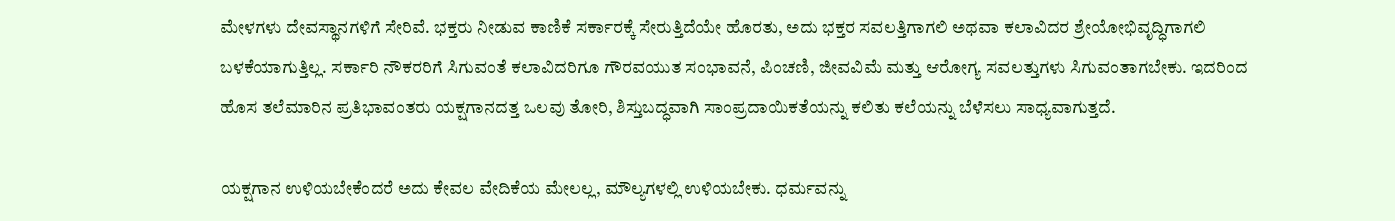ಮೇಳಗಳು ದೇವಸ್ಥಾನಗಳಿಗೆ ಸೇರಿವೆ. ಭಕ್ತರು ನೀಡುವ ಕಾಣಿಕೆ ಸರ್ಕಾರಕ್ಕೆ ಸೇರುತ್ತಿದೆಯೇ ಹೊರತು, ಅದು ಭಕ್ತರ ಸವಲತ್ತಿಗಾಗಲಿ ಅಥವಾ ಕಲಾವಿದರ ಶ್ರೇಯೋಭಿವೃದ್ಧಿಗಾಗಲಿ ಬಳಕೆಯಾಗುತ್ತಿಲ್ಲ. ಸರ್ಕಾರಿ ನೌಕರರಿಗೆ ಸಿಗುವಂತೆ ಕಲಾವಿದರಿಗೂ ಗೌರವಯುತ ಸಂಭಾವನೆ, ಪಿಂಚಣಿ, ಜೀವವಿಮೆ ಮತ್ತು ಆರೋಗ್ಯ ಸವಲತ್ತುಗಳು ಸಿಗುವಂತಾಗಬೇಕು. ಇದರಿಂದ ಹೊಸ ತಲೆಮಾರಿನ ಪ್ರತಿಭಾವಂತರು ಯಕ್ಷಗಾನದತ್ತ ಒಲವು ತೋರಿ, ಶಿಸ್ತುಬದ್ಧವಾಗಿ ಸಾಂಪ್ರದಾಯಿಕತೆಯನ್ನು ಕಲಿತು ಕಲೆಯನ್ನು ಬೆಳೆಸಲು ಸಾಧ್ಯವಾಗುತ್ತದೆ.

ಯಕ್ಷಗಾನ ಉಳಿಯಬೇಕೆಂದರೆ ಅದು ಕೇವಲ ವೇದಿಕೆಯ ಮೇಲಲ್ಲ, ಮೌಲ್ಯಗಳಲ್ಲಿ ಉಳಿಯಬೇಕು. ಧರ್ಮವನ್ನು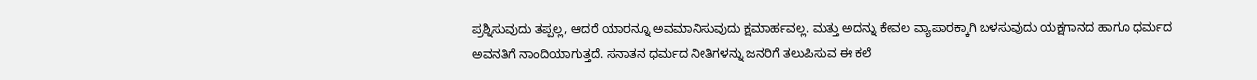ಪ್ರಶ್ನಿಸುವುದು ತಪ್ಪಲ್ಲ, ಆದರೆ ಯಾರನ್ನೂ ಅವಮಾನಿಸುವುದು ಕ್ಷಮಾರ್ಹವಲ್ಲ. ಮತ್ತು ಅದನ್ನು ಕೇವಲ ವ್ಯಾಪಾರಕ್ಕಾಗಿ ಬಳಸುವುದು ಯಕ್ಷಗಾನದ ಹಾಗೂ ಧರ್ಮದ ಅವನತಿಗೆ ನಾಂದಿಯಾಗುತ್ತದೆ. ಸನಾತನ ಧರ್ಮದ ನೀತಿಗಳನ್ನು ಜನರಿಗೆ ತಲುಪಿಸುವ ಈ ಕಲೆ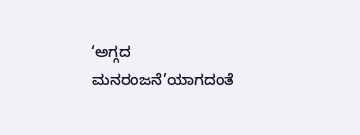‘ಅಗ್ಗದ ಮನರಂಜನೆ’ಯಾಗದಂತೆ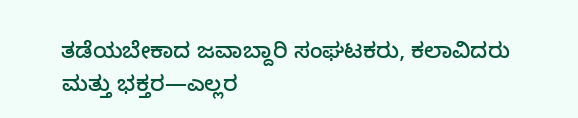ತಡೆಯಬೇಕಾದ ಜವಾಬ್ದಾರಿ ಸಂಘಟಕರು, ಕಲಾವಿದರು ಮತ್ತು ಭಕ್ತರ—ಎಲ್ಲರ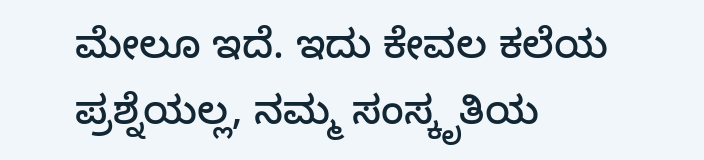ಮೇಲೂ ಇದೆ. ಇದು ಕೇವಲ ಕಲೆಯ ಪ್ರಶ್ನೆಯಲ್ಲ, ನಮ್ಮ ಸಂಸ್ಕೃತಿಯ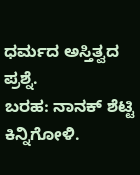ಧರ್ಮದ ಅಸ್ತಿತ್ವದ ಪ್ರಶ್ನೆ.
ಬರಹ: ನಾನಕ್ ಶೆಟ್ಟಿ ಕಿನ್ನಿಗೋಳಿ.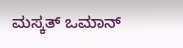ಮಸ್ಕತ್ ಒಮಾನ್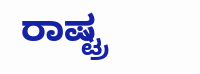ರಾಷ್ಟ್ರ